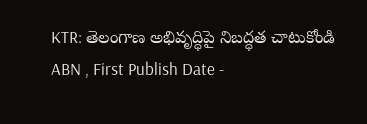KTR: తెలంగాణ అభివృద్ధిపై నిబద్ధత చాటుకోండి
ABN , First Publish Date -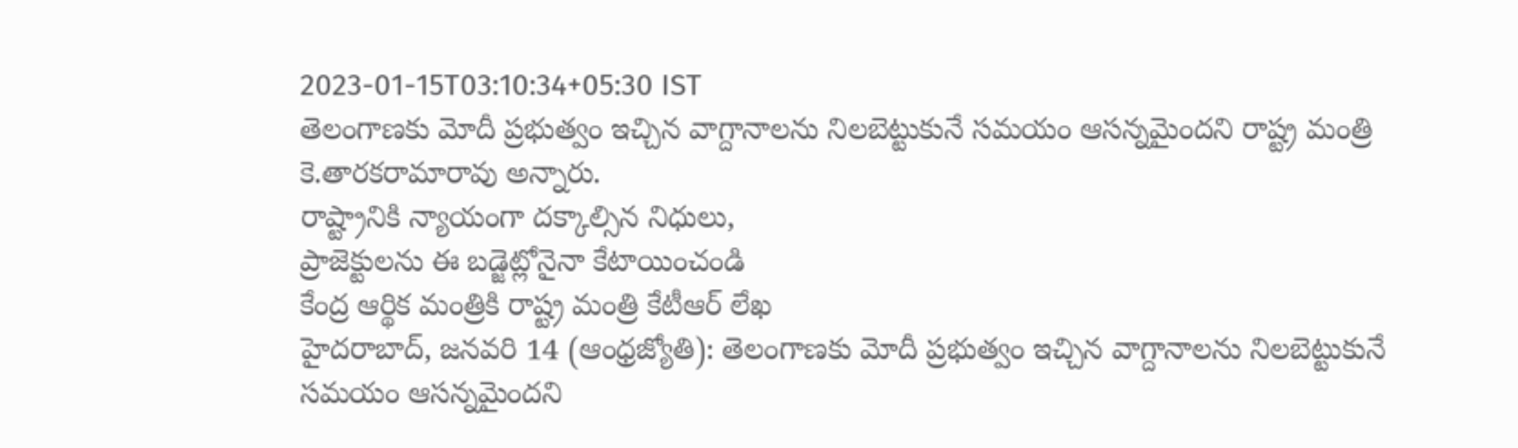2023-01-15T03:10:34+05:30 IST
తెలంగాణకు మోదీ ప్రభుత్వం ఇచ్చిన వాగ్దానాలను నిలబెట్టుకునే సమయం ఆసన్నమైందని రాష్ట్ర మంత్రి కె.తారకరామారావు అన్నారు.
రాష్ట్రానికి న్యాయంగా దక్కాల్సిన నిధులు,
ప్రాజెక్టులను ఈ బడ్జెట్లోనైనా కేటాయించండి
కేంద్ర ఆర్థిక మంత్రికి రాష్ట్ర మంత్రి కేటీఆర్ లేఖ
హైదరాబాద్, జనవరి 14 (ఆంధ్రజ్యోతి): తెలంగాణకు మోదీ ప్రభుత్వం ఇచ్చిన వాగ్దానాలను నిలబెట్టుకునే సమయం ఆసన్నమైందని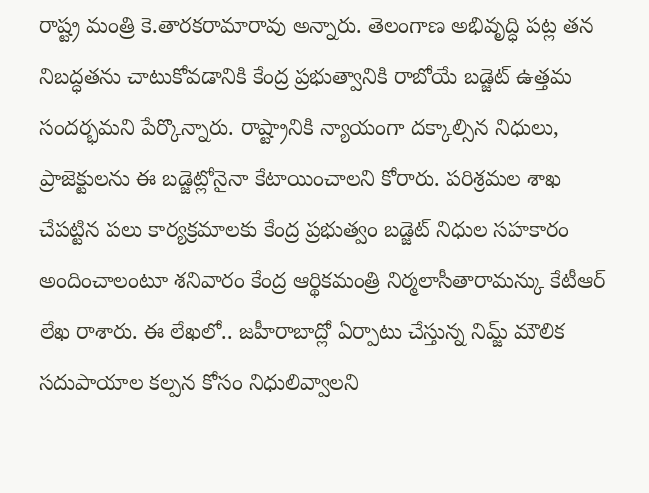రాష్ట్ర మంత్రి కె.తారకరామారావు అన్నారు. తెలంగాణ అభివృద్ధి పట్ల తన నిబద్ధతను చాటుకోవడానికి కేంద్ర ప్రభుత్వానికి రాబోయే బడ్జెట్ ఉత్తమ సందర్భమని పేర్కొన్నారు. రాష్ట్రానికి న్యాయంగా దక్కాల్సిన నిధులు, ప్రాజెక్టులను ఈ బడ్జెట్లోనైనా కేటాయించాలని కోరారు. పరిశ్రమల శాఖ చేపట్టిన పలు కార్యక్రమాలకు కేంద్ర ప్రభుత్వం బడ్జెట్ నిధుల సహకారం అందించాలంటూ శనివారం కేంద్ర ఆర్థికమంత్రి నిర్మలాసీతారామన్కు కేటీఆర్ లేఖ రాశారు. ఈ లేఖలో.. జహీరాబాద్లో ఏర్పాటు చేస్తున్న నిమ్జ్ మౌలిక సదుపాయాల కల్పన కోసం నిధులివ్వాలని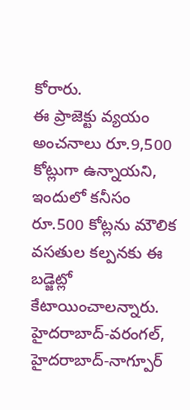కోరారు.
ఈ ప్రాజెక్టు వ్యయం అంచనాలు రూ.9,500 కోట్లుగా ఉన్నాయని, ఇందులో కనీసం రూ.500 కోట్లను మౌలిక వసతుల కల్పనకు ఈ బడ్జెట్లో కేటాయించాలన్నారు. హైదరాబాద్-వరంగల్, హైదరాబాద్-నాగ్పూర్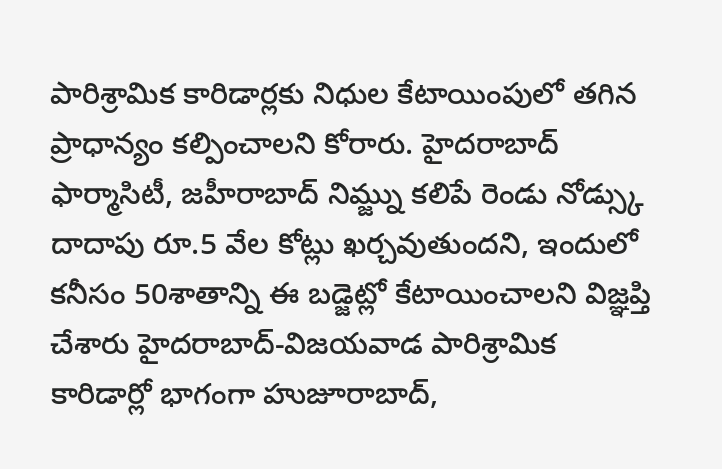పారిశ్రామిక కారిడార్లకు నిధుల కేటాయింపులో తగిన ప్రాధాన్యం కల్పించాలని కోరారు. హైదరాబాద్ ఫార్మాసిటీ, జహీరాబాద్ నిమ్జ్ను కలిపే రెండు నోడ్స్కు దాదాపు రూ.5 వేల కోట్లు ఖర్చవుతుందని, ఇందులో కనీసం 50శాతాన్ని ఈ బడ్జెట్లో కేటాయించాలని విజ్ఞప్తి చేశారు హైదరాబాద్-విజయవాడ పారిశ్రామిక కారిడార్లో భాగంగా హుజూరాబాద్,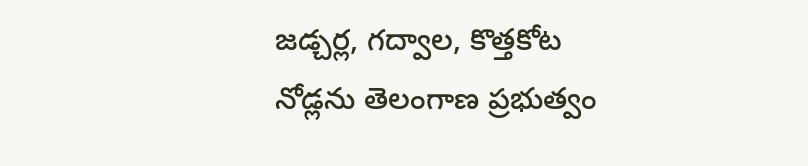జడ్చర్ల, గద్వాల, కొత్తకోట నోడ్లను తెలంగాణ ప్రభుత్వం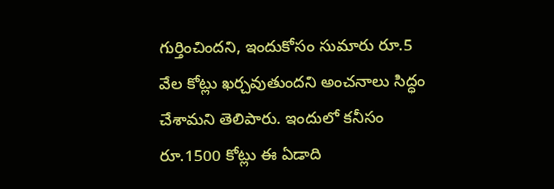గుర్తించిందని, ఇందుకోసం సుమారు రూ.5 వేల కోట్లు ఖర్చవుతుందని అంచనాలు సిద్ధం చేశామని తెలిపారు. ఇందులో కనీసం రూ.1500 కోట్లు ఈ ఏడాది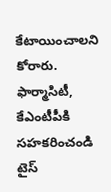కేటాయించాలని కోరారు.
ఫార్మాసిటీ, కేఎంటీపీకి సహకరించండి
టైస్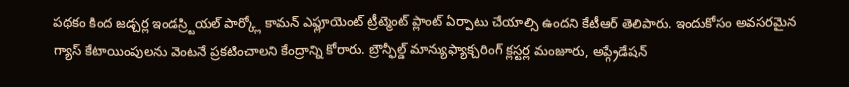పథకం కింద జడ్చర్ల ఇండస్ర్టియల్ పార్క్లో కామన్ ఎఫ్లూయెంట్ ట్రీట్మెంట్ ప్లాంట్ ఏర్పాటు చేయాల్సి ఉందని కేటీఆర్ తెలిపారు. ఇందుకోసం అవసరమైన గ్యాస్ కేటాయింపులను వెంటనే ప్రకటించాలని కేంద్రాన్ని కోరారు. బ్రౌన్ఫీల్డ్ మాన్యుఫ్యాక్చరింగ్ క్లస్టర్ల మంజూరు, అప్గ్రేడేషన్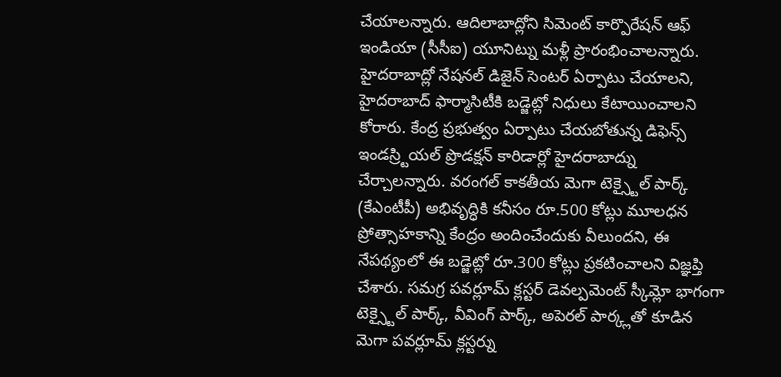చేయాలన్నారు. ఆదిలాబాద్లోని సిమెంట్ కార్పొరేషన్ ఆఫ్ ఇండియా (సీసీఐ) యూనిట్ను మళ్లీ ప్రారంభించాలన్నారు. హైదరాబాద్లో నేషనల్ డిజైన్ సెంటర్ ఏర్పాటు చేయాలని, హైదరాబాద్ ఫార్మాసిటీకి బడ్జెట్లో నిధులు కేటాయించాలని కోరారు. కేంద్ర ప్రభుత్వం ఏర్పాటు చేయబోతున్న డిఫెన్స్ ఇండస్ర్టియల్ ప్రొడక్షన్ కారిడార్లో హైదరాబాద్ను చేర్చాలన్నారు. వరంగల్ కాకతీయ మెగా టెక్స్టైల్ పార్క్ (కేఎంటీపీ) అభివృద్ధికి కనీసం రూ.500 కోట్లు మూలధన ప్రోత్సాహకాన్ని కేంద్రం అందించేందుకు వీలుందని, ఈ నేపథ్యంలో ఈ బడ్జెట్లో రూ.300 కోట్లు ప్రకటించాలని విజ్ఞప్తి చేశారు. సమగ్ర పవర్లూమ్ క్లస్టర్ డెవల్పమెంట్ స్కీమ్లో భాగంగా టెక్స్టైల్ పార్క్, వీవింగ్ పార్క్, అపెరల్ పార్క్లతో కూడిన మెగా పవర్లూమ్ క్లస్టర్ను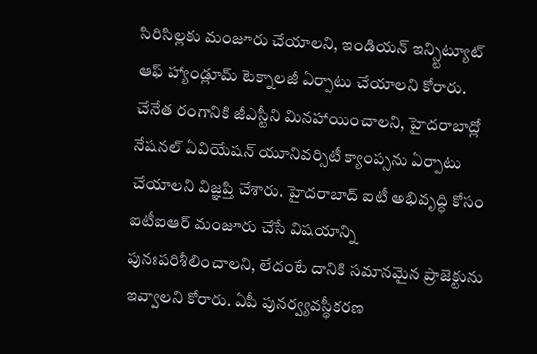సిరిసిల్లకు మంజూరు చేయాలని, ఇండియన్ ఇన్స్టిట్యూట్ ఆఫ్ హ్యాండ్లూమ్ టెక్నాలజీ ఏర్పాటు చేయాలని కోరారు. చేనేత రంగానికి జీఎస్టీని మినహాయించాలని, హైదరాబాద్లో నేషనల్ ఏవియేషన్ యూనివర్సిటీ క్యాంప్సను ఏర్పాటు చేయాలని విజ్ఞప్తి చేశారు. హైదరాబాద్ ఐటీ అభివృద్ధి కోసం ఐటీఐఆర్ మంజూరు చేసే విషయాన్ని పునఃపరిశీలించాలని, లేదంటే దానికి సమానమైన ప్రాజెక్టును ఇవ్వాలని కోరారు. ఏపీ పునర్వ్యవస్థీకరణ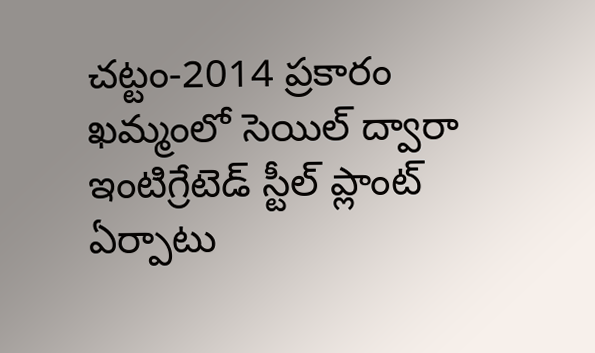చట్టం-2014 ప్రకారం ఖమ్మంలో సెయిల్ ద్వారా ఇంటిగ్రేటెడ్ స్టీల్ ప్లాంట్ ఏర్పాటు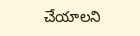చేయాలని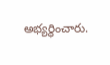అభ్యర్థించారు.